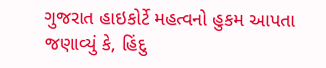ગુજરાત હાઇકોર્ટે મહત્વનો હુકમ આપતા જણાવ્યું કે, હિંદુ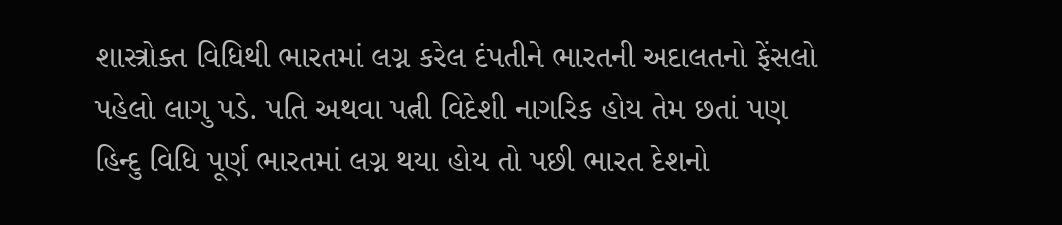શાસ્ત્રોક્ત વિધિથી ભારતમાં લગ્ન કરેલ દંપતીને ભારતની અદાલતનો ફેંસલો પહેલો લાગુ પડે. પતિ અથવા પત્ની વિદેશી નાગરિક હોય તેમ છતાં પણ હિન્દુ વિધિ પૂર્ણ ભારતમાં લગ્ન થયા હોય તો પછી ભારત દેશનો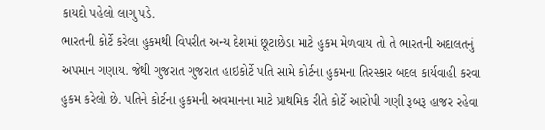કાયદો પહેલો લાગુ પડે.
ભારતની કોર્ટે કરેલા હુકમથી વિપરીત અન્ય દેશમાં છૂટાછેડા માટે હુકમ મેળવાય તો તે ભારતની અદાલતનું અપમાન ગણાય. જેથી ગુજરાત ગુજરાત હાઇકોર્ટે પતિ સામે કોર્ટના હુકમના તિરસ્કાર બદલ કાર્યવાહી કરવા હુકમ કરેલો છે. પતિને કોર્ટના હુકમની અવમાનના માટે પ્રાથમિક રીતે કોર્ટે આરોપી ગણી રૂબરૂ હાજર રહેવા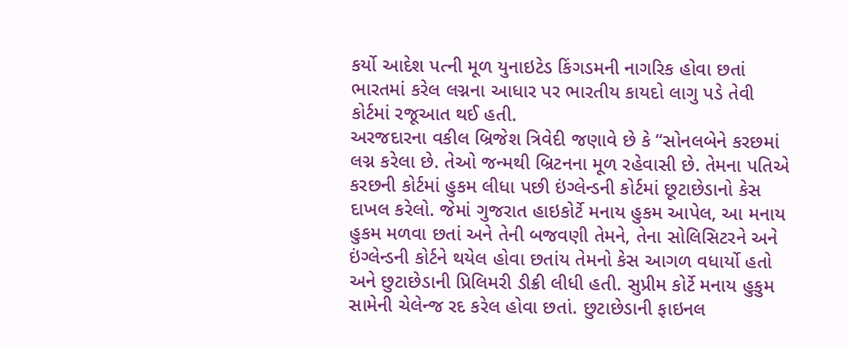કર્યો આદેશ પત્ની મૂળ યુનાઇટેડ કિંગડમની નાગરિક હોવા છતાં ભારતમાં કરેલ લગ્નના આધાર પર ભારતીય કાયદો લાગુ પડે તેવી કોર્ટમાં રજૂઆત થઈ હતી.
અરજદારના વકીલ બ્રિજેશ ત્રિવેદી જણાવે છે કે “સોનલબેને કરછમાં લગ્ન કરેલા છે. તેઓ જન્મથી બ્રિટનના મૂળ રહેવાસી છે. તેમના પતિએ કરછની કોર્ટમાં હુકમ લીધા પછી ઇંગ્લેન્ડની કોર્ટમાં છૂટાછેડાનો કેસ દાખલ કરેલો. જેમાં ગુજરાત હાઇકોર્ટે મનાય હુકમ આપેલ, આ મનાય હુકમ મળવા છતાં અને તેની બજવણી તેમને, તેના સોલિસિટરને અને ઇંગ્લેન્ડની કોર્ટને થયેલ હોવા છતાંય તેમનો કેસ આગળ વધાર્યો હતો અને છુટાછેડાની પ્રિલિમરી ડીક્રી લીધી હતી. સુપ્રીમ કોર્ટે મનાય હુકુમ સામેની ચેલેન્જ રદ કરેલ હોવા છતાં. છુટાછેડાની ફાઇનલ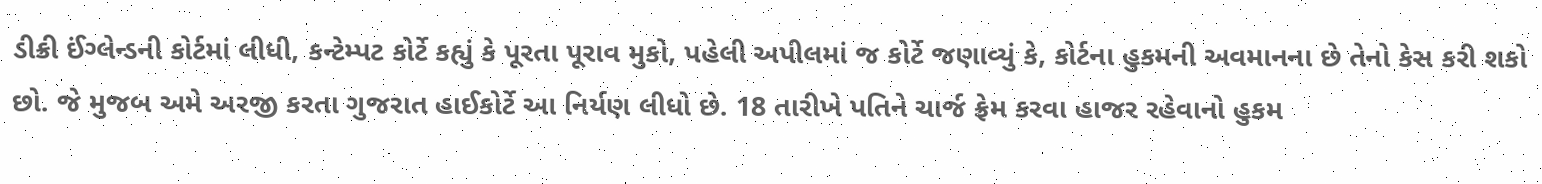ડીક્રી ઈંગ્લેન્ડની કોર્ટમાં લીધી, કન્ટેમ્પટ કોર્ટે કહ્યું કે પૂરતા પૂરાવ મુકો, પહેલી અપીલમાં જ કોર્ટે જણાવ્યું કે, કોર્ટના હુકમની અવમાનના છે તેનો કેસ કરી શકો છો. જે મુજબ અમે અરજી કરતા ગુજરાત હાઈકોર્ટે આ નિર્યણ લીધો છે. 18 તારીખે પતિને ચાર્જ ફ્રેમ કરવા હાજર રહેવાનો હુકમ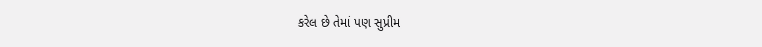કરેલ છે તેમાં પણ સુપ્રીમ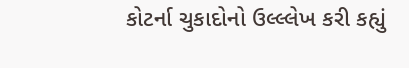કોટર્ના ચુકાદોનો ઉલ્લ્લેખ કરી કહ્યું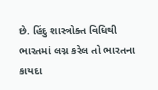છે. હિંદુ શાસ્ત્રોક્ત વિધિથી ભારતમાં લગ્ન કરેલ તો ભારતના કાયદા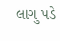લાગુ પડે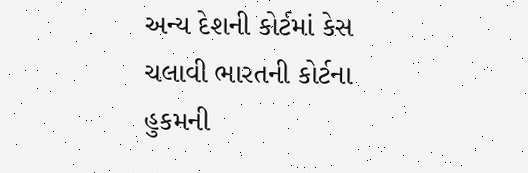અન્ય દેશની કોર્ટમાં કેસ ચલાવી ભારતની કોર્ટના હુકમની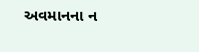અવમાનના ન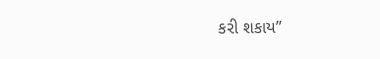કરી શકાય”